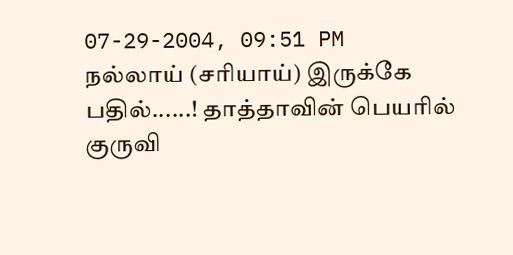07-29-2004, 09:51 PM
நல்லாய் (சரியாய்) இருக்கே பதில்......! தாத்தாவின் பெயரில் குருவி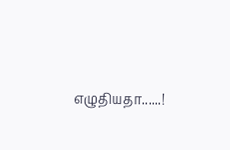எழுதியதா......!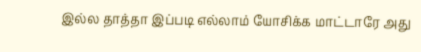இல்ல தாத்தா இப்படி எல்லாம் யோசிக்க மாட்டாரே அது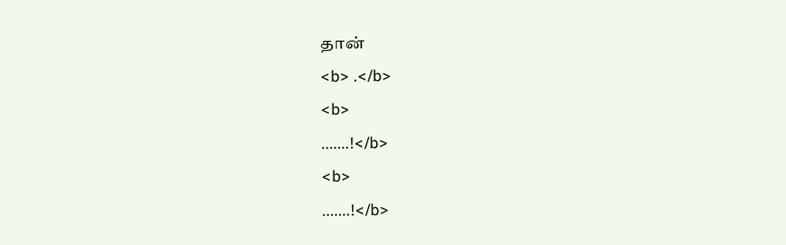தான்
<b> .</b>
<b>
.......!</b>
<b>
.......!</b>